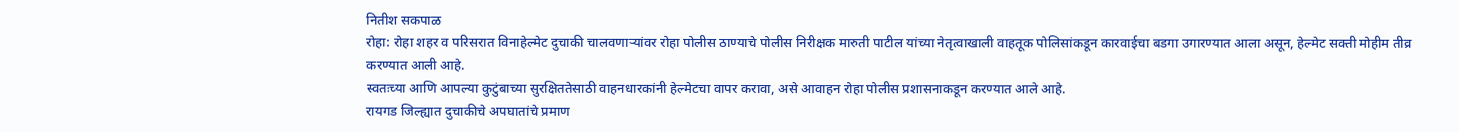नितीश सकपाळ
रोहा: रोहा शहर व परिसरात विनाहेल्मेट दुचाकी चालवणाऱ्यांवर रोहा पोलीस ठाण्याचे पोलीस निरीक्षक मारुती पाटील यांच्या नेतृत्वाखाली वाहतूक पोलिसांकडून कारवाईचा बडगा उगारण्यात आला असून, हेल्मेट सक्ती मोहीम तीव्र करण्यात आली आहे.
स्वतःच्या आणि आपल्या कुटुंबाच्या सुरक्षिततेसाठी वाहनधारकांनी हेल्मेटचा वापर करावा, असे आवाहन रोहा पोलीस प्रशासनाकडून करण्यात आले आहे.
रायगड जिल्ह्यात दुचाकीचे अपघातांचे प्रमाण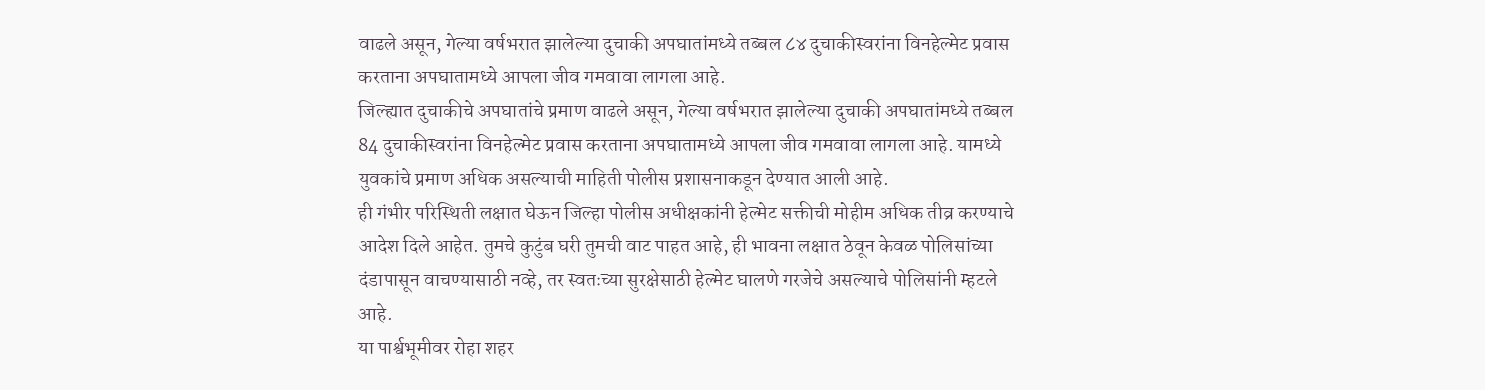वाढले असून, गेल्या वर्षभरात झालेल्या दुचाकी अपघातांमध्ये तब्बल ८४ दुचाकीस्वरांना विनहेल्मेट प्रवास करताना अपघातामध्ये आपला जीव गमवावा लागला आहे.
जिल्ह्यात दुचाकीचे अपघातांचे प्रमाण वाढले असून, गेल्या वर्षभरात झालेल्या दुचाकी अपघातांमध्ये तब्बल 84 दुचाकीस्वरांना विनहेल्मेट प्रवास करताना अपघातामध्ये आपला जीव गमवावा लागला आहे. यामध्ये युवकांचे प्रमाण अधिक असल्याची माहिती पोलीस प्रशासनाकडून देण्यात आली आहे.
ही गंभीर परिस्थिती लक्षात घेऊन जिल्हा पोलीस अधीक्षकांनी हेल्मेट सक्तीची मोहीम अधिक तीव्र करण्याचे आदेश दिले आहेत. तुमचे कुटुंब घरी तुमची वाट पाहत आहे, ही भावना लक्षात ठेवून केवळ पोलिसांच्या दंडापासून वाचण्यासाठी नव्हे, तर स्वतःच्या सुरक्षेसाठी हेल्मेट घालणे गरजेचे असल्याचे पोलिसांनी म्हटले आहे.
या पार्श्वभूमीवर रोहा शहर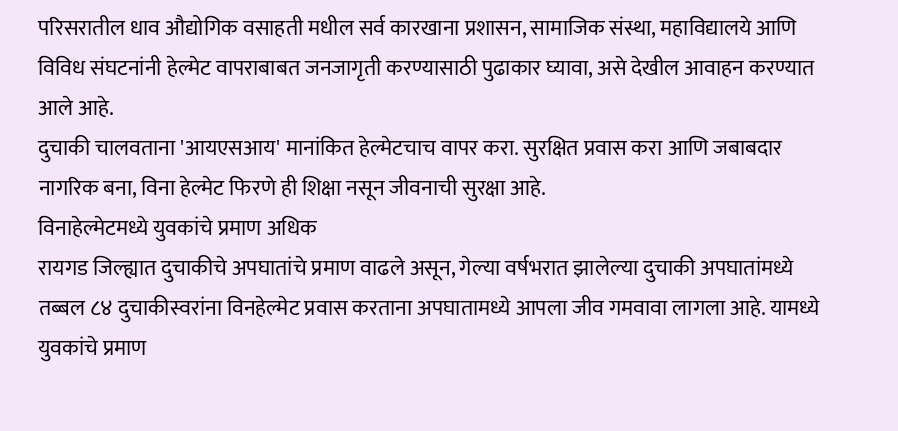परिसरातील धाव औद्योगिक वसाहती मधील सर्व कारखाना प्रशासन, सामाजिक संस्था, महाविद्यालये आणि विविध संघटनांनी हेल्मेट वापराबाबत जनजागृती करण्यासाठी पुढाकार घ्यावा, असे देखील आवाहन करण्यात आले आहे.
दुचाकी चालवताना 'आयएसआय' मानांकित हेल्मेटचाच वापर करा. सुरक्षित प्रवास करा आणि जबाबदार नागरिक बना, विना हेल्मेट फिरणे ही शिक्षा नसून जीवनाची सुरक्षा आहे.
विनाहेल्मेटमध्ये युवकांचे प्रमाण अधिक
रायगड जिल्ह्यात दुचाकीचे अपघातांचे प्रमाण वाढले असून, गेल्या वर्षभरात झालेल्या दुचाकी अपघातांमध्ये तब्बल ८४ दुचाकीस्वरांना विनहेल्मेट प्रवास करताना अपघातामध्ये आपला जीव गमवावा लागला आहे. यामध्ये युवकांचे प्रमाण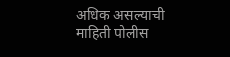अधिक असल्याची माहिती पोलीस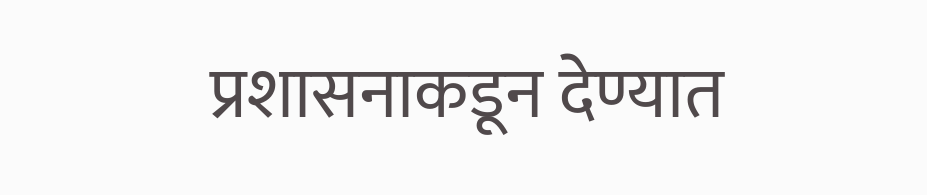प्रशासनाकडून देण्यात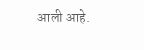आली आहे.